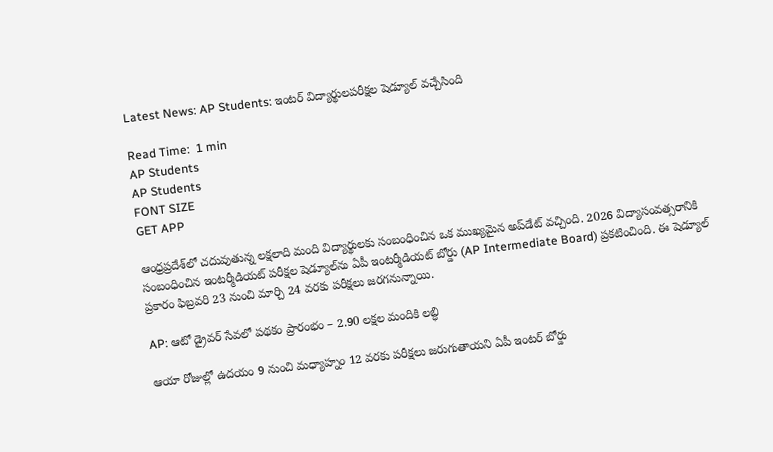Latest News: AP Students: ఇంటర్ విద్యార్థులపరీక్షల షెడ్యూల్ వచ్చేసింది

Read Time:  1 min
AP Students
AP Students
FONT SIZE
GET APP

ఆంధ్రప్రదేశ్‌లో చదువుతున్న లక్షలాది మంది విద్యార్థులకు సంబంధించిన ఒక ముఖ్యమైన అప్‌డేట్ వచ్చింది. 2026 విద్యాసంవత్సరానికి సంబంధించిన ఇంటర్మీడియట్ పరీక్షల షెడ్యూల్‌ను ఏపీ ఇంటర్మీడియట్ బోర్డు (AP Intermediate Board) ప్రకటించింది. ఈ షెడ్యూల్ ప్రకారం ఫిబ్రవరి 23 నుంచి మార్చి 24 వరకు పరీక్షలు జరగనున్నాయి.

AP: ఆటో డ్రైవర్ సేవలో పథకం ప్రారంభం – 2.90 లక్షల మందికి లబ్ధి

ఆయా రోజుల్లో ఉదయం 9 నుంచి మధ్యాహ్నం 12 వరకు పరీక్షలు జరుగుతాయని ఏపీ ఇంటర్‌ బోర్డు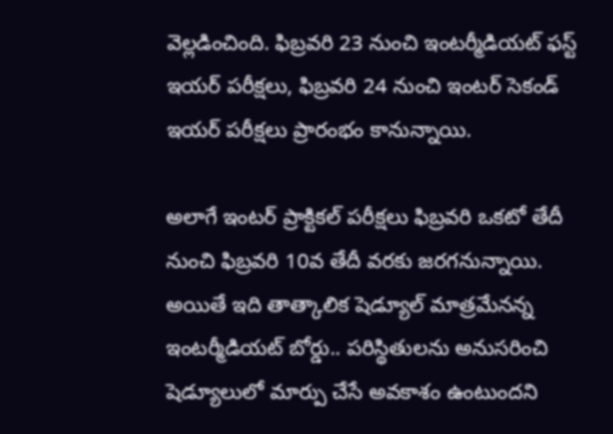వెల్లడించింది. ఫిబ్రవరి 23 నుంచి ఇంటర్మీడియట్ ఫస్ట్ ఇయర్ పరీక్షలు, ఫిబ్రవరి 24 నుంచి ఇంటర్ సెకండ్ ఇయర్ పరీక్షలు ప్రారంభం కానున్నాయి.

అలాగే ఇంటర్ ప్రాక్టికల్‌ పరీక్షలు ఫిబ్రవరి ఒకటో తేదీ నుంచి ఫిబ్రవరి 10వ తేదీ వరకు జరగనున్నాయి. అయితే ఇది తాత్కాలిక షెడ్యూల్‌ మాత్రమేనన్న ఇంటర్మీడియట్ బోర్డు.. పరిస్థితులను అనుసరించి షెడ్యూలులో మార్పు చేసే అవకాశం ఉంటుందని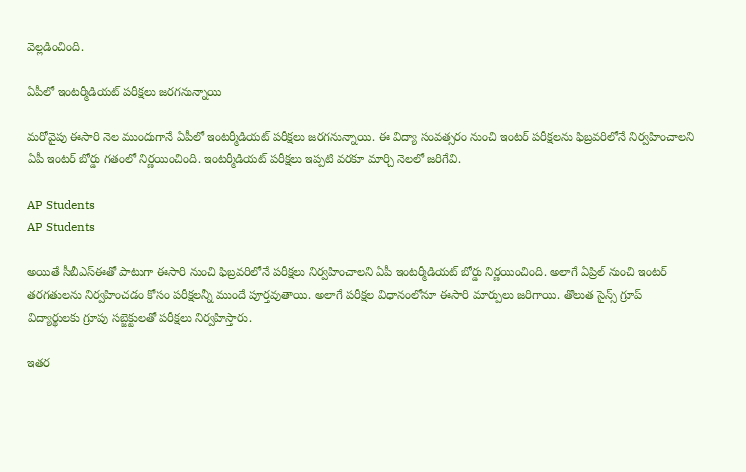వెల్లడించింది.

ఏపీలో ఇంటర్మీడియట్ పరీక్షలు జరగనున్నాయి

మరోవైపు ఈసారి నెల ముందుగానే ఏపీలో ఇంటర్మీడియట్ పరీక్షలు జరగనున్నాయి. ఈ విద్యా సంవత్సరం నుంచి ఇంటర్ పరీక్షలను ఫిబ్రవరిలోనే నిర్వహించాలని ఏపీ ఇంటర్ బోర్డు గతంలో నిర్ణయించింది. ఇంటర్మీడియట్ పరీక్షలు ఇప్పటి వరకూ మార్చి నెలలో జరిగేవి.

AP Students
AP Students

అయితే సీబీఎస్‌ఈతో పాటుగా ఈసారి నుంచి ఫిబ్రవరిలోనే పరీక్షలు నిర్వహించాలని ఏపీ ఇంటర్మీడియట్ బోర్డు నిర్ణయించింది. అలాగే ఏప్రిల్‌ నుంచి ఇంటర్ తరగతులను నిర్వహించడం కోసం పరీక్షలన్నీ ముందే పూర్తవుతాయి. అలాగే పరీక్షల విధానంలోనూ ఈసారి మార్పులు జరిగాయి. తొలుత సైన్స్‌ గ్రూప్ విద్యార్థులకు గ్రూపు సబ్జెక్టులతో పరీక్షలు నిర్వహిస్తారు.

ఇతర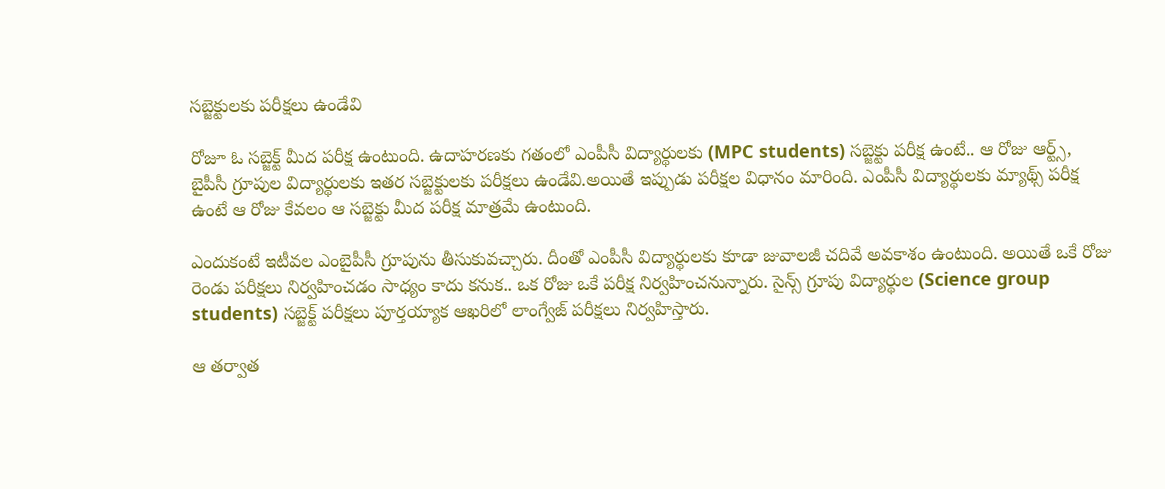సబ్జెక్టులకు పరీక్షలు ఉండేవి

రోజూ ఓ సబ్జెక్ట్ మీద పరీక్ష ఉంటుంది. ఉదాహరణకు గతంలో ఎంపీసీ విద్యార్థులకు (MPC students) సబ్జెక్టు పరీక్ష ఉంటే.. ఆ రోజు ఆర్ట్స్, బైపీసీ గ్రూపుల విద్యార్థులకు ఇతర సబ్జెక్టులకు పరీక్షలు ఉండేవి.అయితే ఇప్పుడు పరీక్షల విధానం మారింది. ఎంపీసీ విద్యార్థులకు మ్యాథ్స్ పరీక్ష ఉంటే ఆ రోజు కేవలం ఆ సబ్జెక్టు మీద పరీక్ష మాత్రమే ఉంటుంది.

ఎందుకంటే ఇటీవల ఎంబైపీసీ గ్రూపును తీసుకువచ్చారు. దీంతో ఎంపీసీ విద్యార్థులకు కూడా జువాలజీ చదివే అవకాశం ఉంటుంది. అయితే ఒకే రోజు రెండు పరీక్షలు నిర్వహించడం సాధ్యం కాదు కనుక.. ఒక రోజు ఒకే పరీక్ష నిర్వహించనున్నారు. సైన్స్‌ గ్రూపు విద్యార్థుల (Science group students) సబ్జెక్ట్ పరీక్షలు పూర్తయ్యాక ఆఖరిలో లాంగ్వేజ్ పరీక్షలు నిర్వహిస్తారు.

ఆ తర్వాత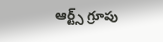ఆర్ట్స్‌ గ్రూపు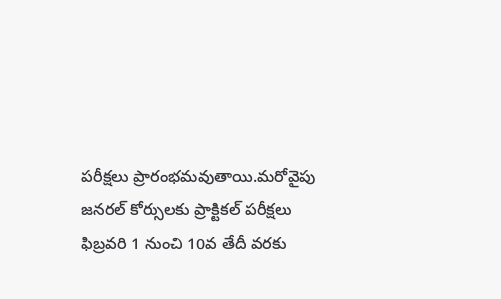పరీక్షలు ప్రారంభమవుతాయి.మరోవైపు జనరల్‌ కోర్సులకు ప్రాక్టికల్‌ పరీక్షలు ఫిబ్రవరి 1 నుంచి 10వ తేదీ వరకు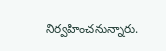నిర్వహించనున్నారు.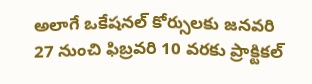అలాగే ఒకేషనల్‌ కోర్సులకు జనవరి 27 నుంచి ఫిబ్రవరి 10 వరకు ప్రాక్టికల్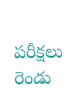పరీక్షలు రెండు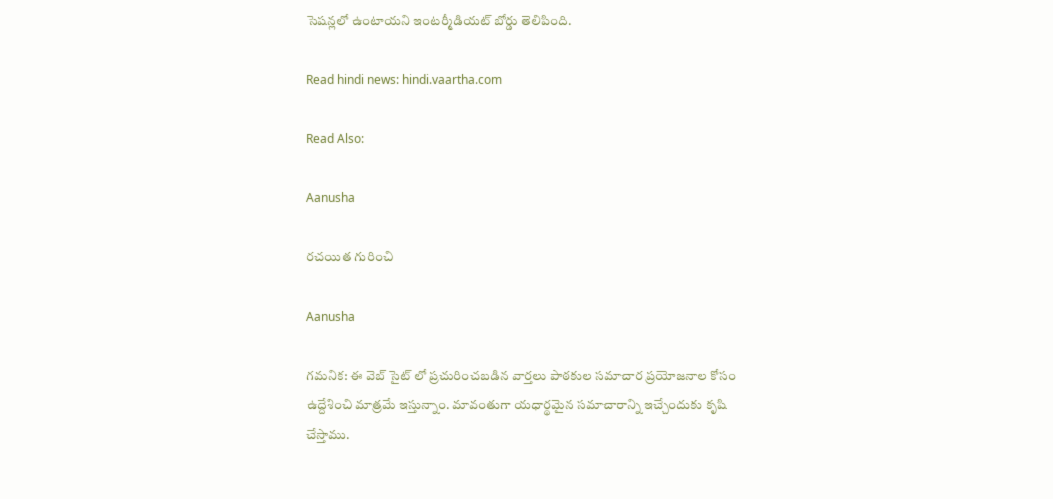సెషన్లలో ఉంటాయని ఇంటర్మీడియట్ బోర్డు తెలిపింది.

Read hindi news: hindi.vaartha.com

Read Also:

Aanusha

రచయిత గురించి

Aanusha

గమనిక: ఈ వెబ్ సైట్ లో ప్రచురించబడిన వార్తలు పాఠకుల సమాచార ప్రయోజనాల కోసం ఉద్దేశించి మాత్రమే ఇస్తున్నాం. మావంతుగా యధార్థమైన సమాచారాన్ని ఇచ్చేందుకు కృషి చేస్తాము.